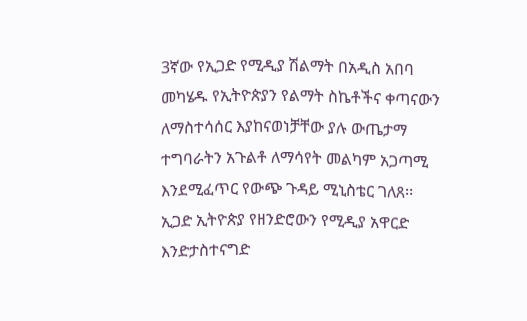3ኛው የኢጋድ የሚዲያ ሽልማት በአዲስ አበባ መካሄዱ የኢትዮጵያን የልማት ስኬቶችና ቀጣናውን ለማስተሳሰር እያከናወነቻቸው ያሉ ውጤታማ ተግባራትን አጉልቶ ለማሳየት መልካም አጋጣሚ እንደሚፈጥር የውጭ ጉዳይ ሚኒስቴር ገለጸ፡፡
ኢጋድ ኢትዮጵያ የዘንድሮውን የሚዲያ አዋርድ እንድታስተናግድ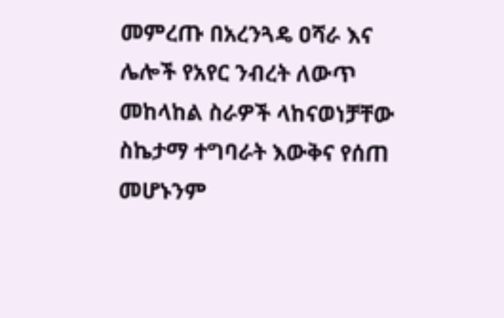መምረጡ በአረንጓዴ ዐሻራ እና ሌሎች የአየር ንብረት ለውጥ መከላከል ስራዎች ላከናወነቻቸው ስኬታማ ተግባራት እውቅና የሰጠ መሆኑንም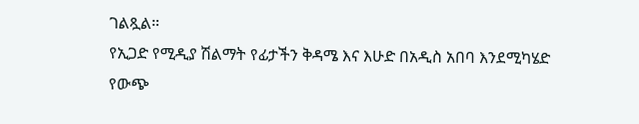ገልጿል።
የኢጋድ የሚዲያ ሽልማት የፊታችን ቅዳሜ እና እሁድ በአዲስ አበባ እንደሚካሄድ የውጭ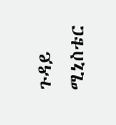ጉዳይ ሚኒስቴር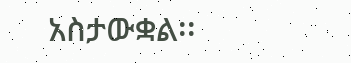አስታውቋል፡፡